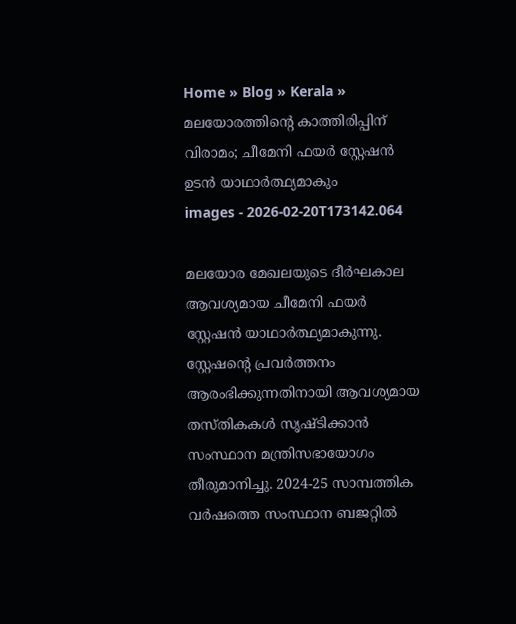Home » Blog » Kerala » മലയോരത്തിന്റെ കാത്തിരിപ്പിന് വിരാമം; ചീമേനി ഫയര്‍ സ്റ്റേഷന്‍ ഉടന്‍ യാഥാര്‍ത്ഥ്യമാകും
images - 2026-02-20T173142.064

മലയോര മേഖലയുടെ ദീര്‍ഘകാല ആവശ്യമായ ചീമേനി ഫയര്‍ സ്റ്റേഷന്‍ യാഥാര്‍ത്ഥ്യമാകുന്നു. സ്റ്റേഷന്റെ പ്രവര്‍ത്തനം ആരംഭിക്കുന്നതിനായി ആവശ്യമായ തസ്തികകള്‍ സൃഷ്ടിക്കാന്‍ സംസ്ഥാന മന്ത്രിസഭായോഗം തീരുമാനിച്ചു. 2024-25 സാമ്പത്തിക വര്‍ഷത്തെ സംസ്ഥാന ബജറ്റില്‍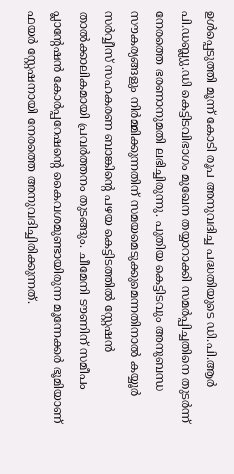ഉള്‍പ്പെടുത്തി മൂന്ന് കോടി രൂപ അനുവദിച്ച പദ്ധതിയുടെ ഡി.പി.ആര്‍ പി.ഡബ്ല്യു.ഡി കെട്ടിടവിഭാഗം മുഖേന തയ്യാറാക്കി സമര്‍പ്പിച്ചതിനെ തുടര്‍ന്ന് നേരത്തെ ഭരണാനുമതി ലഭിച്ചിരുന്നു. പുതിയ കെട്ടിടവും അനുബന്ധ സൗകര്യങ്ങളും നിര്‍മ്മിക്കുന്നതിന് സമയമെടുക്കുമെന്നതിനാല്‍ കയ്യൂര്‍ സര്‍വ്വീസ് സഹകരണ ബാങ്കിന്റെ പഴയ കെട്ടിടത്തില്‍ സ്റ്റേഷന്‍ താല്‍ക്കാലികമായി പ്രവര്‍ത്തനം തുടങ്ങും. ചീമേനി ടൗണിന് സമീപം പ്ലാന്റേഷന്‍ കോര്‍പ്പറേഷന്റെ കൈവശമുണ്ടായിരുന്ന മൂന്നേക്കര്‍ ഭൂമിയാണ് ഫയര്‍ സ്റ്റേഷനായി നേരത്തെ അനുവദിച്ചിരിക്കുന്നത്.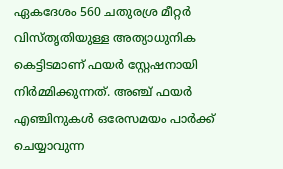ഏകദേശം 560 ചതുരശ്ര മീറ്റര്‍ വിസ്തൃതിയുള്ള അത്യാധുനിക കെട്ടിടമാണ് ഫയര്‍ സ്റ്റേഷനായി നിര്‍മ്മിക്കുന്നത്. അഞ്ച് ഫയര്‍ എഞ്ചിനുകള്‍ ഒരേസമയം പാര്‍ക്ക് ചെയ്യാവുന്ന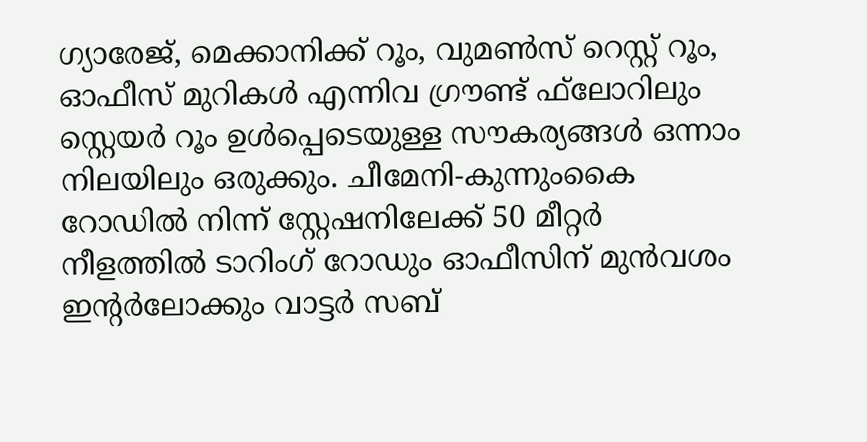ഗ്യാരേജ്, മെക്കാനിക്ക് റൂം, വുമണ്‍സ് റെസ്റ്റ് റൂം, ഓഫീസ് മുറികള്‍ എന്നിവ ഗ്രൗണ്ട് ഫ്‌ലോറിലും സ്റ്റെയര്‍ റൂം ഉള്‍പ്പെടെയുള്ള സൗകര്യങ്ങള്‍ ഒന്നാം നിലയിലും ഒരുക്കും. ചീമേനി-കുന്നുംകൈ റോഡില്‍ നിന്ന് സ്റ്റേഷനിലേക്ക് 50 മീറ്റര്‍ നീളത്തില്‍ ടാറിംഗ് റോഡും ഓഫീസിന് മുന്‍വശം ഇന്റര്‍ലോക്കും വാട്ടര്‍ സബ്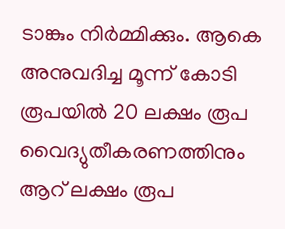ടാങ്കും നിര്‍മ്മിക്കും. ആകെ അനുവദിച്ച മൂന്ന് കോടി രൂപയില്‍ 20 ലക്ഷം രൂപ വൈദ്യുതീകരണത്തിനും ആറ് ലക്ഷം രൂപ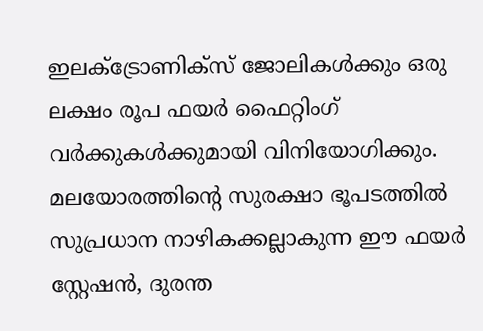ഇലക്ട്രോണിക്‌സ് ജോലികള്‍ക്കും ഒരു ലക്ഷം രൂപ ഫയര്‍ ഫൈറ്റിംഗ് വര്‍ക്കുകള്‍ക്കുമായി വിനിയോഗിക്കും. മലയോരത്തിന്റെ സുരക്ഷാ ഭൂപടത്തില്‍ സുപ്രധാന നാഴികക്കല്ലാകുന്ന ഈ ഫയര്‍ സ്റ്റേഷന്‍, ദുരന്ത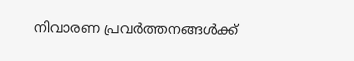നിവാരണ പ്രവര്‍ത്തനങ്ങള്‍ക്ക്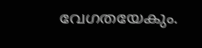വേഗതയേകും.